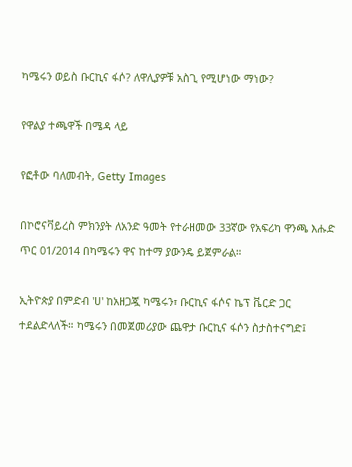ካሜሩን ወይስ ቡርኪና ፋሶ? ለዋሊያዎቹ አስጊ የሚሆነው ማነው?

የዋልያ ተጫዋች በሜዳ ላይ

የፎቶው ባለመብት, Getty Images

በኮሮናቫይረስ ምክንያት ለአንድ ዓመት የተራዘመው 33ኛው የአፍሪካ ዋንጫ እሑድ ጥር 01/2014 በካሜሩን ዋና ከተማ ያውንዴ ይጀምራል።

ኢትዮጵያ በምድብ 'ሀ' ከአዘጋጇ ካሜሩን፣ ቡርኪና ፋሶና ኬፕ ቬርድ ጋር ተደልድላለች። ካሜሩን በመጀመሪያው ጨዋታ ቡርኪና ፋሶን ስታስተናግድ፤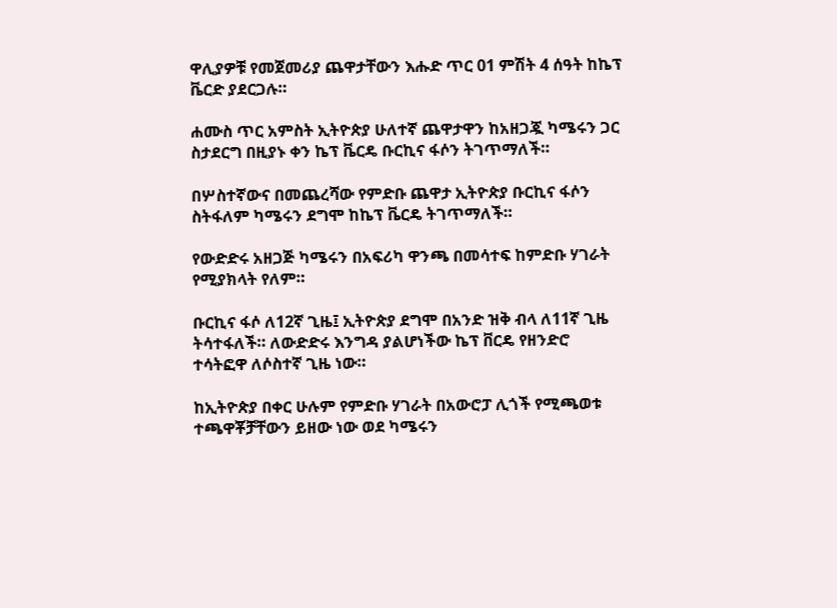ዋሊያዎቹ የመጀመሪያ ጨዋታቸውን እሑድ ጥር 01 ምሽት 4 ሰዓት ከኬፕ ቬርድ ያደርጋሉ።

ሐሙስ ጥር አምስት ኢትዮጵያ ሁለተኛ ጨዋታዋን ከአዘጋጇ ካሜሩን ጋር ስታደርግ በዚያኑ ቀን ኬፕ ቬርዴ ቡርኪና ፋሶን ትገጥማለች።

በሦስተኛውና በመጨረሻው የምድቡ ጨዋታ ኢትዮጵያ ቡርኪና ፋሶን ስትፋለም ካሜሩን ደግሞ ከኬፕ ቬርዴ ትገጥማለች።

የውድድሩ አዘጋጅ ካሜሩን በአፍሪካ ዋንጫ በመሳተፍ ከምድቡ ሃገራት የሚያክላት የለም።

ቡርኪና ፋሶ ለ12ኛ ጊዜ፤ ኢትዮጵያ ደግሞ በአንድ ዝቅ ብላ ለ11ኛ ጊዜ ትሳተፋለች። ለውድድሩ እንግዳ ያልሆነችው ኬፕ ቨርዴ የዘንድሮ ተሳትፎዋ ለሶስተኛ ጊዜ ነው።

ከኢትዮጵያ በቀር ሁሉም የምድቡ ሃገራት በአውሮፓ ሊጎች የሚጫወቱ ተጫዋቾቻቸውን ይዘው ነው ወደ ካሜሩን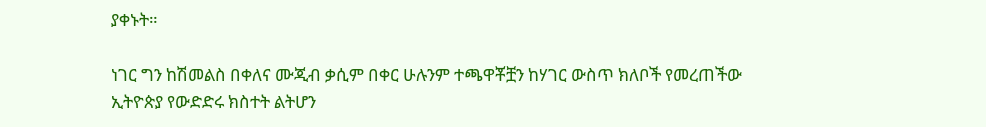ያቀኑት።

ነገር ግን ከሽመልስ በቀለና ሙጂብ ቃሲም በቀር ሁሉንም ተጫዋቾቿን ከሃገር ውስጥ ክለቦች የመረጠችው ኢትዮጵያ የውድድሩ ክስተት ልትሆን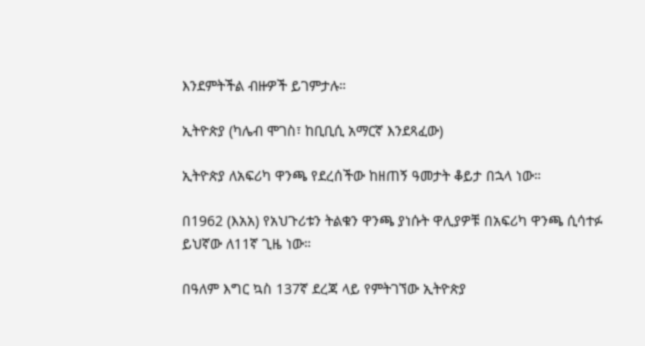እንደምትችል ብዙዎች ይገምታሉ።

ኢትዮጵያ (ካሌብ ሞገስ፣ ከቢቢሲ አማርኛ እንደጻፈው)

ኢትዮጵያ ለአፍሪካ ዋንጫ የደረሰችው ከዘጠኝ ዓመታት ቆይታ በኋላ ነው።

በ1962 (እአአ) የአህጉሪቱን ትልቁን ዋንጫ ያነሱት ዋሊያዎቹ በአፍሪካ ዋንጫ ሲሳተፉ ይህኛው ለ11ኛ ጊዜ ነው።

በዓለም እግር ኳስ 137ኛ ደረጃ ላይ የምትገኘው ኢትዮጵያ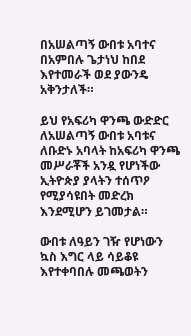በአሠልጣኝ ውበቱ አባተና በአምበሉ ጌታነህ ከበደ እየተመራች ወደ ያውንዴ አቅንታለች።

ይህ የአፍሪካ ዋንጫ ውድድር ለአሠልጣኝ ውበቱ አባቱና ለቡድኑ አባላት ከአፍሪካ ዋንጫ መሥራቾች አንዷ የሆነችው ኢትዮጵያ ያላትን ተሰጥዖ የሚያሳዩበት መድረክ እንደሚሆን ይገመታል።

ውበቱ ለዓይን ገዥ የሆነውን ኳስ እግር ላይ ሳይቆዩ እየተቀባበሉ መጫወትን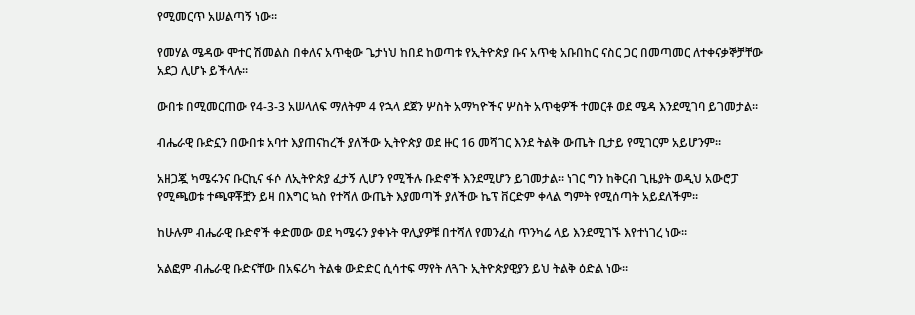የሚመርጥ አሠልጣኝ ነው።

የመሃል ሜዳው ሞተር ሽመልስ በቀለና አጥቂው ጌታነህ ከበደ ከወጣቱ የኢትዮጵያ ቡና አጥቂ አቡበከር ናስር ጋር በመጣመር ለተቀናቃኞቻቸው አደጋ ሊሆኑ ይችላሉ።

ውበቱ በሚመርጠው የ4-3-3 አሠላለፍ ማለትም 4 የኋላ ደጀን ሦስት አማካዮችና ሦስት አጥቂዎች ተመርቶ ወደ ሜዳ እንደሚገባ ይገመታል።

ብሔራዊ ቡድኗን በውበቱ አባተ እያጠናከረች ያለችው ኢትዮጵያ ወደ ዙር 16 መሻገር እንደ ትልቅ ውጤት ቢታይ የሚገርም አይሆንም።

አዘጋጇ ካሜሩንና ቡርኪና ፋሶ ለኢትዮጵያ ፈታኝ ሊሆን የሚችሉ ቡድኖች እንደሚሆን ይገመታል። ነገር ግን ከቅርብ ጊዜያት ወዲህ አውሮፓ የሚጫወቱ ተጫዋቾቿን ይዛ በእግር ኳስ የተሻለ ውጤት እያመጣች ያለችው ኬፕ ቨርድም ቀላል ግምት የሚሰጣት አይደለችም።

ከሁሉም ብሔራዊ ቡድኖች ቀድመው ወደ ካሜሩን ያቀኑት ዋሊያዎቹ በተሻለ የመንፈስ ጥንካሬ ላይ እንደሚገኙ እየተነገረ ነው።

አልፎም ብሔራዊ ቡድናቸው በአፍሪካ ትልቁ ውድድር ሲሳተፍ ማየት ለጓጉ ኢትዮጵያዊያን ይህ ትልቅ ዕድል ነው።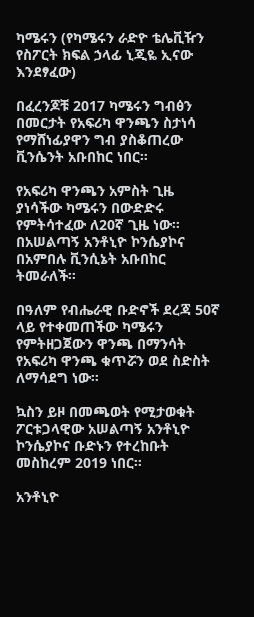ካሜሩን (የካሜሩን ራድዮ ቴሌቪዥን የስፖርት ክፍል ኃላፊ ኒጂዬ ኢናው እንደፃፈው)

በፈረንጆቹ 2017 ካሜሩን ግብፅን በመርታት የአፍሪካ ዋንጫን ስታነሳ የማሸነፊያዋን ግብ ያስቆጠረው ቪንሴንት አቡበከር ነበር።

የአፍሪካ ዋንጫን አምስት ጊዜ ያነሳችው ካሜሩን በውድድሩ የምትሳተፈው ለ20ኛ ጊዜ ነው። በአሠልጣኝ አንቶኒዮ ኮንሴያኮና በአምበሉ ቪንሲኔት አቡበከር ትመራለች።

በዓለም የብሔራዊ ቡድኖች ደረጃ 50ኛ ላይ የተቀመጠችው ካሜሩን የምትዘጋጀውን ዋንጫ በማንሳት የአፍሪካ ዋንጫ ቁጥሯን ወደ ስድስት ለማሳደግ ነው።

ኳስን ይዞ በመጫወት የሚታወቁት ፖርቱጋላዊው አሠልጣኝ አንቶኒዮ ኮንሴያኮና ቡድኑን የተረከቡት መስከረም 2019 ነበር።

አንቶኒዮ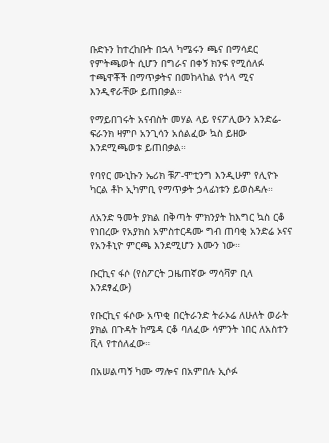ቡድኑን ከተረከቡት በኋላ ካሜሩን ጫና በማሳደር የምትጫወት ሲሆን በግራና በቀኝ ክንፍ የሚሰለፉ ተጫዋቾች በማጥቃትና በመከላከል የጎላ ሚና እንዲኖራቸው ይጠበቃል።

የማይበገሩት አናብስት መሃል ላይ የናፖሊውን አንድሬ-ፍራንክ ዛምቦ አንጊሳን አሰልፈው ኳስ ይዘው እንደሚጫወቱ ይጠበቃል።

የባየር ሙኒኩን ኤሪክ ቹፖ-ሞቲንግ እንዲሁም የሊዮኑ ካርል ቶኮ ኢካምቢ የማጥቃት ኃላፊነቱን ይወስዳሉ።

ለአንድ ዓመት ያክል በቅጣት ምክንያት ከእግር ኳስ ርቆ የነበረው የአያክስ አምስተርዳሙ ግብ ጠባቂ አንድሬ ኦናና የአንቶኒዮ ምርጫ እንደሚሆን እሙን ነው።

ቡርኪና ፋሶ (የስፖርት ጋዜጠኛው ማሳቫዎ ቢላ እንደፃፈው)

የቡርኪና ፋሶው አጥቂ በርትራንድ ትራኦሬ ለሁለት ወራት ያክል በጉዳት ከሜዳ ርቆ ባለፈው ሳምንት ነበር ለአስተን ቪላ የተሰለፈው።

በአሠልጣኝ ካሙ ማሎና በአምበሉ ኢሶፉ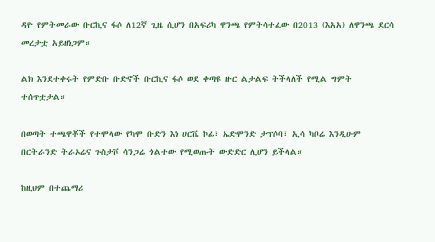ዳዮ የምትመራው ቡርኪና ፋሶ ለ12ኛ ጊዜ ሲሆን በአፍሪካ ዋንጫ የምትሳተፈው በ2013 (እአአ) ለዋንጫ ደርሳ መረታቷ አይዘነጋም።

ልክ እንደተቀሩት የምድቡ ቡድኖች ቡርኪና ፋሶ ወደ ቀጣዩ ዙር ልታልፍ ትችላለች የሚል ግምት ተሰጥቷታል።

በወጣት ተጫዋቾች የተሞላው የካሞ ቡድን እነ ሀርቬ ኮፊ፣ ኤድሞንድ ታፕሶባ፣ ኢሳ ካቦሬ እንዲሁም በርትራንድ ትራኦሬና ጉስታቮ ሳንጋሬ ጎልተው የሚወጡት ውድድር ሊሆን ይችላል።

ከዚህም በተጨማሪ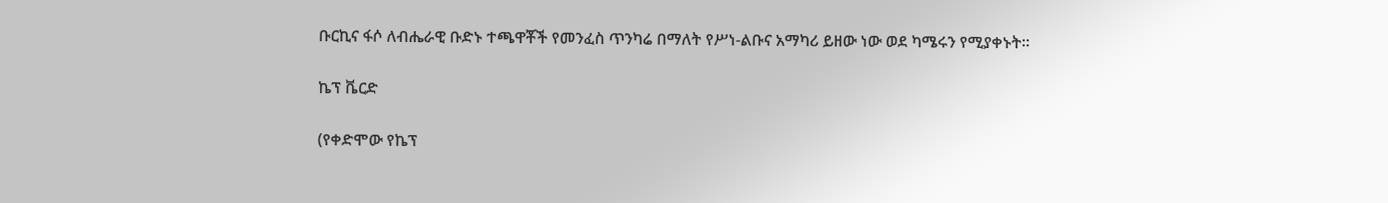ቡርኪና ፋሶ ለብሔራዊ ቡድኑ ተጫዋቾች የመንፈስ ጥንካሬ በማለት የሥነ-ልቡና አማካሪ ይዘው ነው ወደ ካሜሩን የሚያቀኑት።

ኬፕ ቬርድ

(የቀድሞው የኬፕ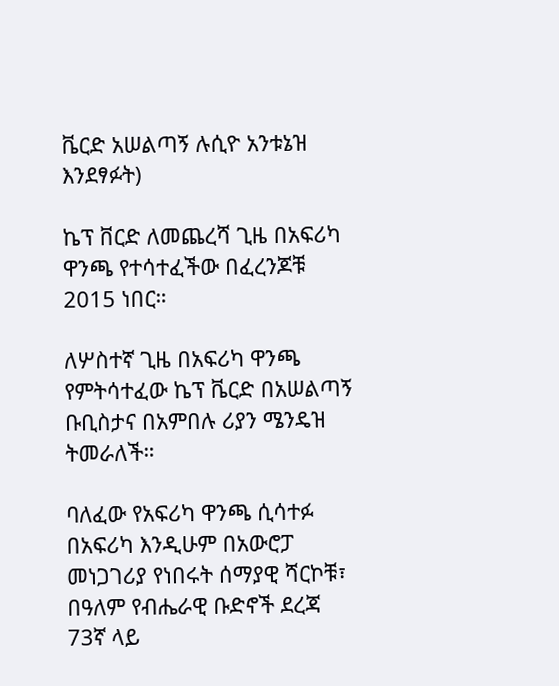ቬርድ አሠልጣኝ ሉሲዮ አንቱኔዝ እንደፃፉት)

ኬፕ ቨርድ ለመጨረሻ ጊዜ በአፍሪካ ዋንጫ የተሳተፈችው በፈረንጆቹ 2015 ነበር።

ለሦስተኛ ጊዜ በአፍሪካ ዋንጫ የምትሳተፈው ኬፕ ቬርድ በአሠልጣኝ ቡቢስታና በአምበሉ ሪያን ሜንዴዝ ትመራለች።

ባለፈው የአፍሪካ ዋንጫ ሲሳተፉ በአፍሪካ እንዲሁም በአውሮፓ መነጋገሪያ የነበሩት ሰማያዊ ሻርኮቹ፣ በዓለም የብሔራዊ ቡድኖች ደረጃ 73ኛ ላይ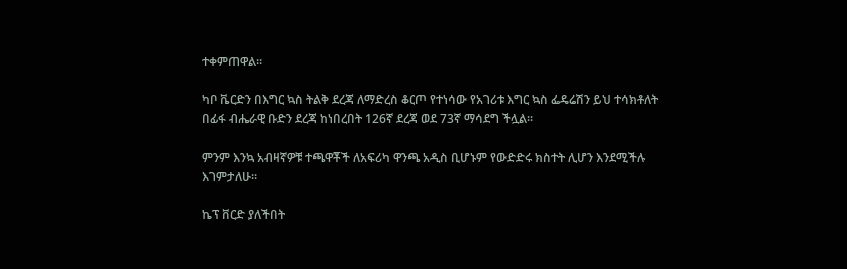ተቀምጠዋል።

ካቦ ቬርድን በእግር ኳስ ትልቅ ደረጃ ለማድረስ ቆርጦ የተነሳው የአገሪቱ እግር ኳስ ፌዴሬሽን ይህ ተሳክቶለት በፊፋ ብሔራዊ ቡድን ደረጃ ከነበረበት 126ኛ ደረጃ ወደ 73ኛ ማሳደግ ችሏል።

ምንም እንኳ አብዛኛዎቹ ተጫዋቾች ለአፍሪካ ዋንጫ አዲስ ቢሆኑም የውድድሩ ክስተት ሊሆን እንደሚችሉ እገምታለሁ።

ኬፕ ቨርድ ያለችበት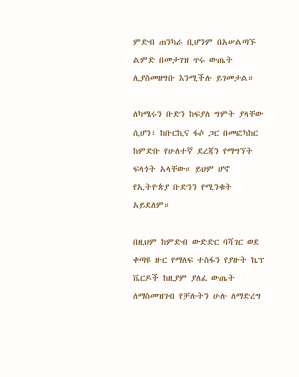ምድብ ጠንካራ ቢሆንም በአሠልጣኙ ልምድ በመታገዝ ጥሩ ውጤት ሊያስመዘግቡ እንሚችሉ ይገመታል።

ለካሜሩን ቡድን ከፍያለ ግምት ያላቸው ሲሆን፣ ከቡርኪና ፋሶ ጋር በመፎካከር ከምድቡ የሁለተኛ ደረጃን የማግኘት ፍላጎት አላቸው። ይህም ሆኖ የኢትዮጵያ ቡድንን የሚንቁት አይደለም።

በዚህም ከምድብ ውድድር ባሻገር ወደ ቀጣዩ ዙር የማለፍ ተስፋን የያዙት ኬፕ ቬርዶች ከዚያም ያለፈ ውጤት ለማስመዝገብ የቻሉትን ሁሉ ለማድረግ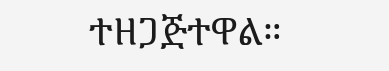ተዘጋጅተዋል።